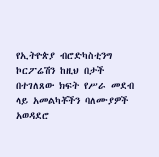የኢትዮጵያ ብሮድካስቲንግ ኮርፖሬሽን ከዚህ በታች በተገለጸው ክፍት የሥራ መደብ ላይ አመልካቾችን ባለሙያዎች አወዳደሮ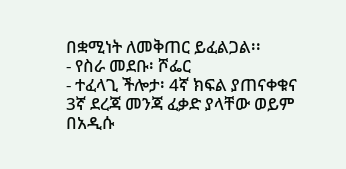በቋሚነት ለመቅጠር ይፈልጋል፡፡
- የስራ መደቡ፡ ሾፌር
- ተፈላጊ ችሎታ፡ 4ኛ ክፍል ያጠናቀቁና 3ኛ ደረጃ መንጃ ፈቃድ ያላቸው ወይም በአዲሱ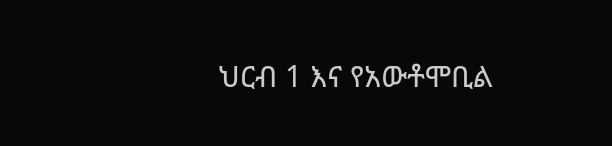ህርብ 1 እና የአውቶሞቢል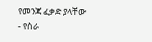የመንጃ ፈቃድ ያላቸው
- የስራ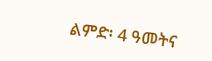ልምድ፡ 4 ዓመትና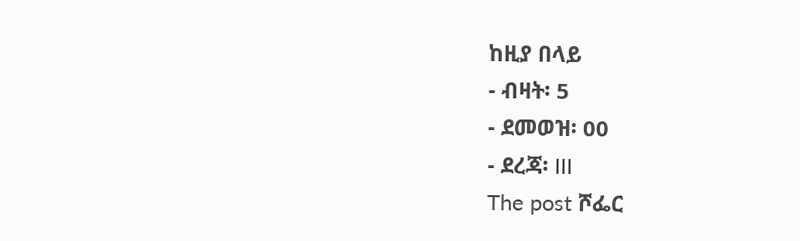ከዚያ በላይ
- ብዛት፡ 5
- ደመወዝ፡ 00
- ደረጃ፡ III
The post ሾፌር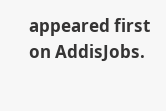appeared first on AddisJobs.